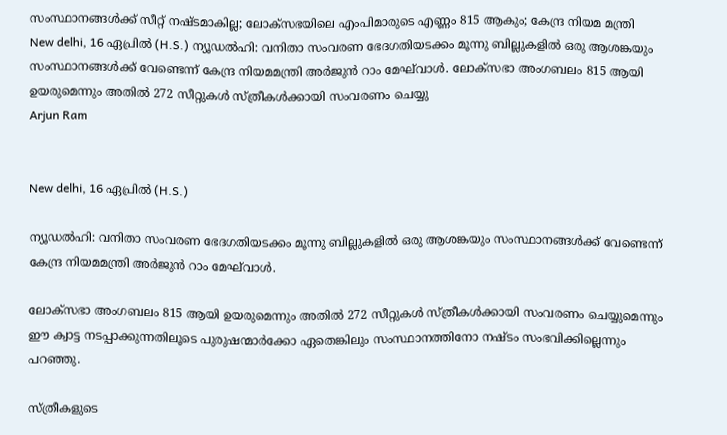സംസ്ഥാനങ്ങൾക്ക് സീറ്റ് നഷ്ടമാകില്ല; ലോക്സഭയിലെ എംപിമാരുടെ എണ്ണം 815 ആകും; കേന്ദ്ര നിയമ മന്ത്രി
New delhi, 16 ഏപ്രില്‍ (H.S.) ന്യൂഡൽഹി: വനിതാ സംവരണ ഭേദഗതിയടക്കം മൂന്നു ബില്ലുകളിൽ ഒരു ആശങ്കയും സംസ്ഥാനങ്ങൾക്ക് വേണ്ടെന്ന് കേന്ദ്ര നിയമമന്ത്രി അർജുൻ റാം മേഘ്‌വാൾ. ലോക്‌സഭാ അംഗബലം 815 ആയി ഉയരുമെന്നും അതിൽ 272 സീറ്റുകൾ സ്ത്രീകൾക്കായി സംവരണം ചെയ്യു
Arjun Ram


New delhi, 16 ഏപ്രില്‍ (H.S.)

ന്യൂഡൽഹി: വനിതാ സംവരണ ഭേദഗതിയടക്കം മൂന്നു ബില്ലുകളിൽ ഒരു ആശങ്കയും സംസ്ഥാനങ്ങൾക്ക് വേണ്ടെന്ന് കേന്ദ്ര നിയമമന്ത്രി അർജുൻ റാം മേഘ്‌വാൾ.

ലോക്‌സഭാ അംഗബലം 815 ആയി ഉയരുമെന്നും അതിൽ 272 സീറ്റുകൾ സ്ത്രീകൾക്കായി സംവരണം ചെയ്യുമെന്നും ഈ ക്വാട്ട നടപ്പാക്കുന്നതിലൂടെ പുരുഷന്മാർക്കോ ഏതെങ്കിലും സംസ്ഥാനത്തിനോ നഷ്ടം സംഭവിക്കില്ലെന്നും പറഞ്ഞു.

സ്ത്രീകളുടെ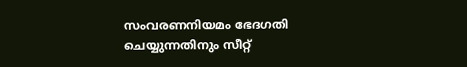സംവരണനിയമം ഭേദഗതി ചെയ്യുന്നതിനും സീറ്റ്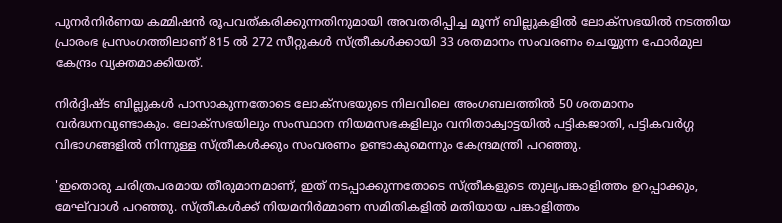പുനർനിർണയ കമ്മിഷൻ രൂപവത്കരിക്കുന്നതിനുമായി അവതരിപ്പിച്ച മൂന്ന് ബില്ലുകളിൽ ലോക്‌സഭയിൽ നടത്തിയ പ്രാരംഭ പ്രസംഗത്തിലാണ് 815 ൽ 272 സീറ്റുകൾ സ്ത്രീകൾക്കായി 33 ശതമാനം സംവരണം ചെയ്യുന്ന ഫോർമുല കേന്ദ്രം വ്യക്തമാക്കിയത്.

നിർദ്ദിഷ്ട ബില്ലുകൾ പാസാകുന്നതോടെ ലോക്‌സഭയുടെ നിലവിലെ അംഗബലത്തിൽ 50 ശതമാനം വർദ്ധനവുണ്ടാകും. ലോക്‌സഭയിലും സംസ്ഥാന നിയമസഭകളിലും വനിതാക്വാട്ടയിൽ പട്ടികജാതി, പട്ടികവർഗ്ഗ വിഭാഗങ്ങളിൽ നിന്നുള്ള സ്ത്രീകൾക്കും സംവരണം ഉണ്ടാകുമെന്നും കേന്ദ്രമന്ത്രി പറഞ്ഞു.

'ഇതൊരു ചരിത്രപരമായ തീരുമാനമാണ്, ഇത് നടപ്പാക്കുന്നതോടെ സ്ത്രീകളുടെ തുല്യപങ്കാളിത്തം ഉറപ്പാക്കും, മേഘ്‌വാൾ പറഞ്ഞു. സ്ത്രീകൾക്ക് നിയമനിർമ്മാണ സമിതികളിൽ മതിയായ പങ്കാളിത്തം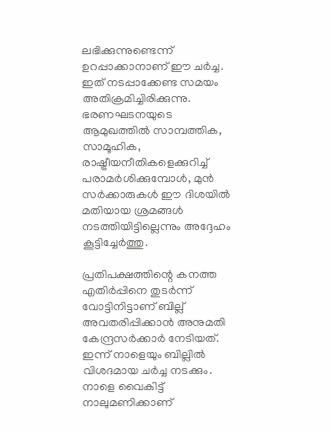ലഭിക്കുന്നുണ്ടെന്ന് ഉറപ്പാക്കാനാണ് ഈ ചർച്ച. ഇത് നടപ്പാക്കേണ്ട സമയം അതിക്രമിച്ചിരിക്കുന്നു. ഭരണഘടനയുടെ ആമുഖത്തിൽ സാമ്പത്തിക, സാമൂഹിക, രാഷ്ട്രീയനീതികളെക്കുറിച്ച് പരാമർശിക്കുമ്പോൾ, മുൻ സർക്കാരുകൾ ഈ ദിശയിൽ മതിയായ ശ്രമങ്ങൾ നടത്തിയിട്ടില്ലെന്നും അദ്ദേഹം കൂട്ടിച്ചേർത്തു.

പ്രതിപക്ഷത്തിന്റെ കനത്ത എതിർപ്പിനെ തുടർന്ന് വോട്ടിനിട്ടാണ് ബില്ല് അവതരിപ്പിക്കാൻ അനുമതി കേന്ദ്രസർക്കാർ നേടിയത്. ഇന്ന് നാളെയും ബില്ലിൽ വിശദമായ ചർച്ച നടക്കും. നാളെ വൈകിട്ട് നാലുമണിക്കാണ്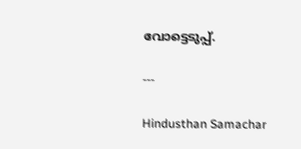വോട്ടെടുപ്പ്.

---

Hindusthan Samachar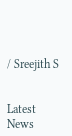/ Sreejith S


Latest News